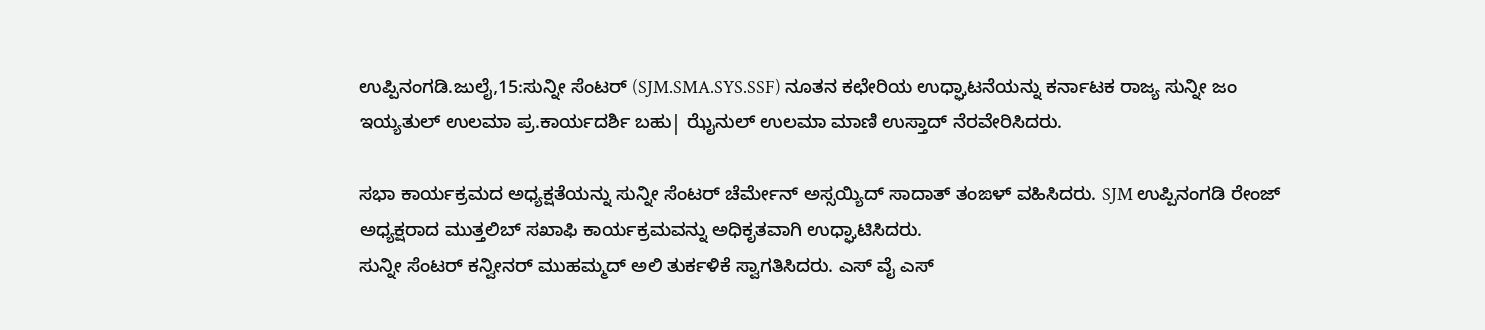ಉಪ್ಪಿನಂಗಡಿ.ಜುಲೈ,15:ಸುನ್ನೀ ಸೆಂಟರ್ (SJM.SMA.SYS.SSF) ನೂತನ ಕಛೇರಿಯ ಉಧ್ಘಾಟನೆಯನ್ನು ಕರ್ನಾಟಕ ರಾಜ್ಯ ಸುನ್ನೀ ಜಂ ಇಯ್ಯತುಲ್ ಉಲಮಾ ಪ್ರ.ಕಾರ್ಯದರ್ಶಿ ಬಹು| ಝೈನುಲ್ ಉಲಮಾ ಮಾಣಿ ಉಸ್ತಾದ್ ನೆರವೇರಿಸಿದರು.

ಸಭಾ ಕಾರ್ಯಕ್ರಮದ ಅಧ್ಯಕ್ಷತೆಯನ್ನು ಸುನ್ನೀ ಸೆಂಟರ್ ಚೆರ್ಮೇನ್ ಅಸ್ಸಯ್ಯಿದ್ ಸಾದಾತ್ ತಂಙಳ್ ವಹಿಸಿದರು. SJM ಉಪ್ಪಿನಂಗಡಿ ರೇಂಜ್ ಅಧ್ಯಕ್ಷರಾದ ಮುತ್ತಲಿಬ್ ಸಖಾಫಿ ಕಾರ್ಯಕ್ರಮವನ್ನು ಅಧಿಕೃತವಾಗಿ ಉಧ್ಘಾಟಿಸಿದರು.
ಸುನ್ನೀ ಸೆಂಟರ್ ಕನ್ವೀನರ್ ಮುಹಮ್ಮದ್ ಅಲಿ ತುರ್ಕಳಿಕೆ ಸ್ವಾಗತಿಸಿದರು. ಎಸ್ ವೈ ಎಸ್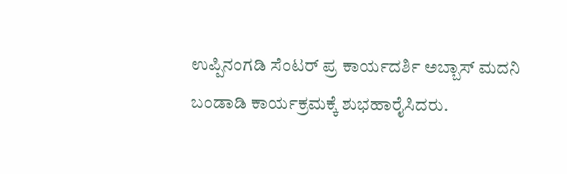ಉಪ್ಪಿನಂಗಡಿ ಸೆಂಟರ್ ಪ್ರ ಕಾರ್ಯದರ್ಶಿ ಅಬ್ಬಾಸ್ ಮದನಿ ಬಂಡಾಡಿ ಕಾರ್ಯಕ್ರಮಕ್ಕೆ ಶುಭಹಾರೈಸಿದರು.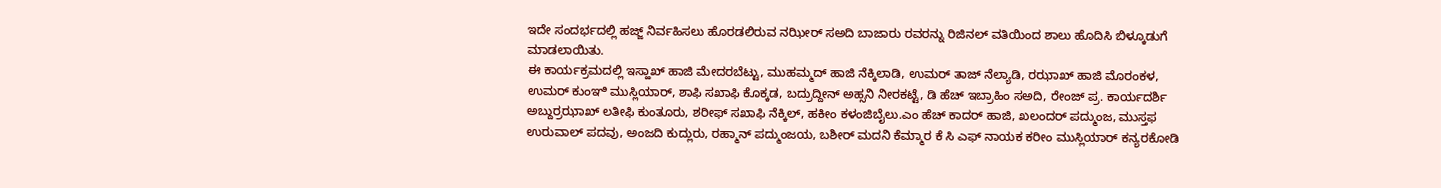ಇದೇ ಸಂದರ್ಭದಲ್ಲಿ ಹಜ್ಜ್ ನಿರ್ವಹಿಸಲು ಹೊರಡಲಿರುವ ನಝೀರ್ ಸಅದಿ ಬಾಜಾರು ರವರನ್ನು ರಿಜಿನಲ್ ವತಿಯಿಂದ ಶಾಲು ಹೊದಿಸಿ ಬಿಳ್ಕೂಡುಗೆ ಮಾಡಲಾಯಿತು.
ಈ ಕಾರ್ಯಕ್ರಮದಲ್ಲಿ ಇಸ್ಹಾಖ್ ಹಾಜಿ ಮೇದರಬೆಟ್ಟು, ಮುಹಮ್ಮದ್ ಹಾಜಿ ನೆಕ್ಕಿಲಾಡಿ, ಉಮರ್ ತಾಜ್ ನೆಲ್ಯಾಡಿ, ರಝಾಖ್ ಹಾಜಿ ಮೊರಂಕಳ, ಉಮರ್ ಕುಂಞಿ ಮುಸ್ಲಿಯಾರ್, ಶಾಫಿ ಸಖಾಫಿ ಕೊಕ್ಕಡ, ಬದ್ರುದ್ದೀನ್ ಅಹ್ಸನಿ ನೀರಕಟ್ಟೆ, ಡಿ ಹೆಚ್ ಇಬ್ರಾಹಿಂ ಸಅದಿ, ರೇಂಜ್ ಪ್ರ. ಕಾರ್ಯದರ್ಶಿ ಅಬ್ದುರ್ರಝಾಖ್ ಲತೀಫಿ ಕುಂತೂರು, ಶರೀಫ್ ಸಖಾಫಿ ನೆಕ್ಕಿಲ್, ಹಕೀಂ ಕಳಂಜಿಬೈಲು.ಎಂ ಹೆಚ್ ಕಾದರ್ ಹಾಜಿ, ಖಲಂದರ್ ಪದ್ಮುಂಜ, ಮುಸ್ತಫ ಉರುವಾಲ್ ಪದವು, ಅಂಜದಿ ಕುದ್ಲುರು, ರಹ್ಮಾನ್ ಪದ್ಮುಂಜಯ, ಬಶೀರ್ ಮದನಿ ಕೆಮ್ಮಾರ ಕೆ ಸಿ ಎಫ್ ನಾಯಕ ಕರೀಂ ಮುಸ್ಲಿಯಾರ್ ಕನ್ಯರಕೋಡಿ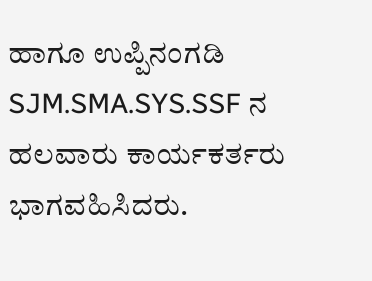ಹಾಗೂ ಉಪ್ಪಿನಂಗಡಿ SJM.SMA.SYS.SSF ನ ಹಲವಾರು ಕಾರ್ಯಕರ್ತರು ಭಾಗವಹಿಸಿದರು.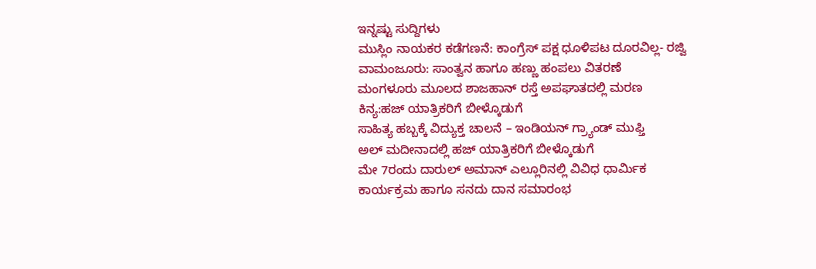ಇನ್ನಷ್ಟು ಸುದ್ದಿಗಳು
ಮುಸ್ಲಿಂ ನಾಯಕರ ಕಡೆಗಣನೆ: ಕಾಂಗ್ರೆಸ್ ಪಕ್ಷ ಧೂಳಿಪಟ ದೂರವಿಲ್ಲ- ರಜ್ವಿ
ವಾಮಂಜೂರು: ಸಾಂತ್ವನ ಹಾಗೂ ಹಣ್ಣು ಹಂಪಲು ವಿತರಣೆ
ಮಂಗಳೂರು ಮೂಲದ ಶಾಜಹಾನ್ ರಸ್ತೆ ಅಪಘಾತದಲ್ಲಿ ಮರಣ
ಕಿನ್ಯ:ಹಜ್ ಯಾತ್ರಿಕರಿಗೆ ಬೀಳ್ಕೊಡುಗೆ
ಸಾಹಿತ್ಯ ಹಬ್ಬಕ್ಕೆ ವಿದ್ಯುಕ್ತ ಚಾಲನೆ – ಇಂಡಿಯನ್ ಗ್ರ್ಯಾಂಡ್ ಮುಫ್ತಿ
ಅಲ್ ಮದೀನಾದಲ್ಲಿ ಹಜ್ ಯಾತ್ರಿಕರಿಗೆ ಬೀಳ್ಕೊಡುಗೆ
ಮೇ 7ರಂದು ದಾರುಲ್ ಅಮಾನ್ ಎಲ್ಲೂರಿನಲ್ಲಿ ವಿವಿಧ ಧಾರ್ಮಿಕ ಕಾರ್ಯಕ್ರಮ ಹಾಗೂ ಸನದು ದಾನ ಸಮಾರಂಭ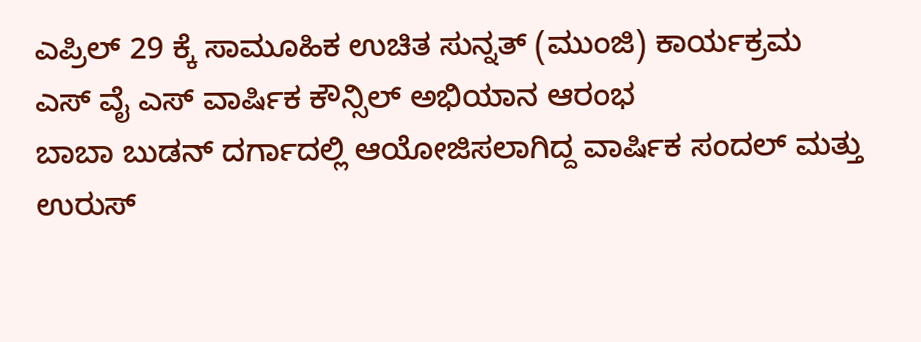ಎಪ್ರಿಲ್ 29 ಕ್ಕೆ ಸಾಮೂಹಿಕ ಉಚಿತ ಸುನ್ನತ್ (ಮುಂಜಿ) ಕಾರ್ಯಕ್ರಮ
ಎಸ್ ವೈ ಎಸ್ ವಾರ್ಷಿಕ ಕೌನ್ಸಿಲ್ ಅಭಿಯಾನ ಆರಂಭ
ಬಾಬಾ ಬುಡನ್ ದರ್ಗಾದಲ್ಲಿ ಆಯೋಜಿಸಲಾಗಿದ್ದ ವಾರ್ಷಿಕ ಸಂದಲ್ ಮತ್ತು ಉರುಸ್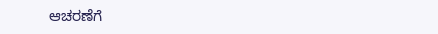ಆಚರಣೆಗೆ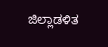ಜಿಲ್ಲಾಡಳಿತ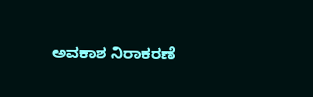ಅವಕಾಶ ನಿರಾಕರಣೆ